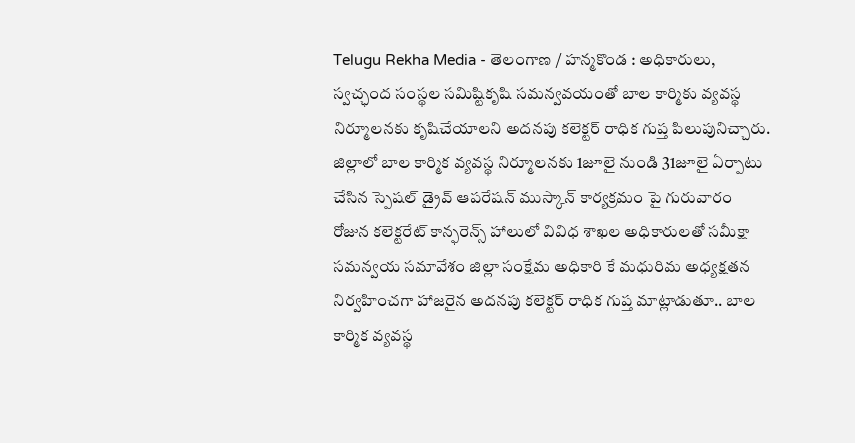Telugu Rekha Media - తెలంగాణ / హన్మకొండ : అధికారులు, స్వచ్ఛంద సంస్థల సమిష్టికృషి సమన్వవయంతో బాల కార్మికు వ్యవస్థ నిర్మూలనకు కృషిచేయాలని అదనపు కలెక్టర్ రాధిక గుప్త పిలుపునిచ్చారు. జిల్లాలో బాల కార్మిక వ్యవస్థ నిర్మూలనకు 1జూలై నుండి 31జూలై ఏర్పాటు చేసిన స్పెషల్ డ్రైవ్ ఆపరేషన్ ముస్కాన్ కార్యక్రమం పై గురువారం రోజున కలెక్టరేట్ కాన్ఫరెన్స్ హాలులో వివిధ శాఖల అధికారులతో సమీక్షా సమన్వయ సమావేశం జిల్లా సంక్షేమ అధికారి కే మధురిమ అధ్యక్షతన నిర్వహించగా హాజరైన అదనపు కలెక్టర్ రాధిక గుప్త మాట్లాడుతూ.. బాల కార్మిక వ్యవస్థ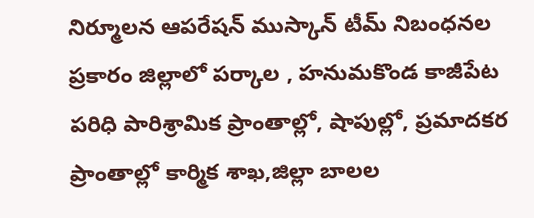నిర్మూలన ఆపరేషన్ ముస్కాన్ టీమ్ నిబంధనల ప్రకారం జిల్లాలో పర్కాల , హనుమకొండ కాజీపేట పరిధి పారిశ్రామిక ప్రాంతాల్లో, షాపుల్లో, ప్రమాదకర ప్రాంతాల్లో కార్మిక శాఖ,జిల్లా బాలల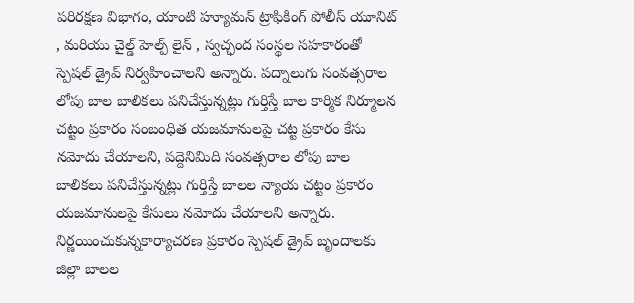పరిరక్షణ విభాగం, యాంటి హ్యూమన్ ట్రాఫికింగ్ పోలీస్ యూనిట్ , మరియు చైల్డ్ హెల్ప్ లైన్ , స్వచ్ఛంద సంస్థల సహకారంతో స్పెషల్ డ్రైవ్ నిర్వహించాలని అన్నారు. పద్నాలుగు సంవత్సరాల లోపు బాల బాలికలు పనిచేస్తున్నట్లు గుర్తిస్తే బాల కార్మిక నిర్మూలన చట్టం ప్రకారం సంబంధిత యజమానులపై చట్ట ప్రకారం కేసు నమోదు చేయాలని, పద్దెనిమిది సంవత్సరాల లోపు బాల బాలికలు పనిచేస్తున్నట్లు గుర్తిస్తే బాలల న్యాయ చట్టం ప్రకారం యజమానులపై కేసులు నమోదు చేయాలని అన్నారు. నిర్ణయించుకున్నకార్యాచరణ ప్రకారం స్పెషల్ డ్రైవ్ బృందాలకు జిల్లా బాలల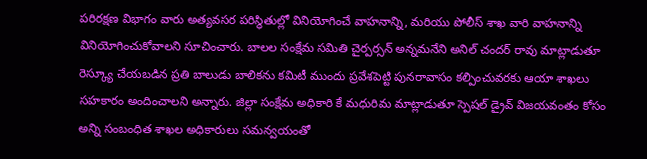పరిరక్షణ విభాగం వారు అత్యవసర పరిస్థితుల్లో వినియోగించే వాహనాన్ని, మరియు పోలీస్ శాఖ వారి వాహనాన్ని వినియోగించుకోవాలని సూచించారు. బాలల సంక్షేమ సమితి చైర్పర్సన్ అన్నమనేని అనిల్ చందర్ రావు మాట్లాడుతూ రెస్క్యూ చేయబడిన ప్రతి బాలుడు బాలికను కమిటీ ముందు ప్రవేశపెట్టి పునరావాసం కల్పించువరకు ఆయా శాఖలు సహకారం అందించాలని అన్నారు. జిల్లా సంక్షేమ అధికారి కే మధురిమ మాట్లాడుతూ స్పెషల్ డ్రైవ్ విజయవంతం కోసం అన్ని సంబంధిత శాఖల అధికారులు సమన్వయంతో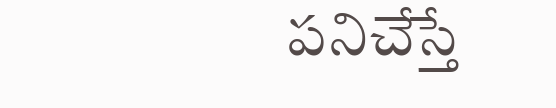పనిచేస్తే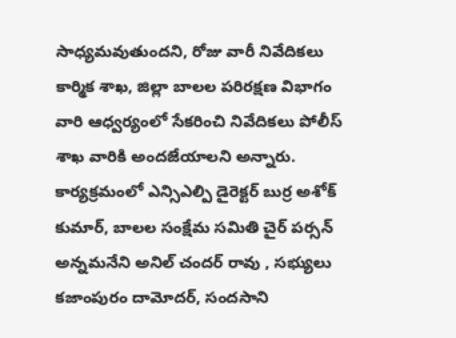సాధ్యమవుతుందని, రోజు వారీ నివేదికలు కార్మిక శాఖ, జిల్లా బాలల పరిరక్షణ విభాగం వారి ఆధ్వర్యంలో సేకరించి నివేదికలు పోలీస్ శాఖ వారికి అందజేయాలని అన్నారు.
కార్యక్రమంలో ఎన్సిఎల్పి డైరెక్టర్ బుర్ర అశోక్ కుమార్, బాలల సంక్షేమ సమితి చైర్ పర్సన్ అన్నమనేని అనిల్ చందర్ రావు , సభ్యులు కజాంపురం దామోదర్, సందసాని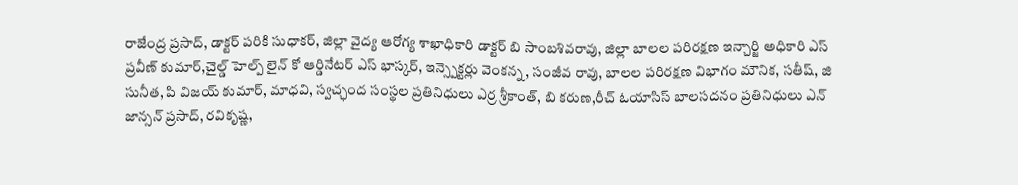రాజేంద్ర ప్రసాద్, డాక్టర్ పరికి సుధాకర్, జిల్లా వైద్య ఆరోగ్య శాఖాధికారి డాక్టర్ బి సాంబశివరావు, జిల్లా బాలల పరిరక్షణ ఇన్చార్జి అధికారి ఎస్ ప్రవీణ్ కుమార్,చైల్డ్ హెల్ప్ లైన్ కో ఆర్డినేటర్ ఎస్ భాస్కర్, ఇన్స్పెక్టర్లు వెంకన్న, సంజీవ రావు, బాలల పరిరక్షణ విభాగం మౌనిక, సతీష్, జి సునీత, పి విజయ్ కుమార్, మాధవి, స్వచ్ఛంద సంస్థల ప్రతినిధులు ఎర్ర శ్రీకాంత్, బి కరుణ,రీచ్ ఓయాసిస్ బాలసదనం ప్రతినిధులు ఎన్ జాన్సన్ ప్రసాద్, రవికృష్ణ,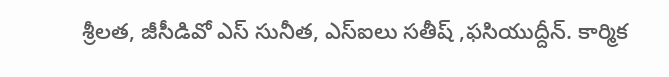శ్రీలత, జీసీడివో ఎస్ సునీత, ఎస్ఐలు సతీష్ ,ఫసియుద్దీన్. కార్మిక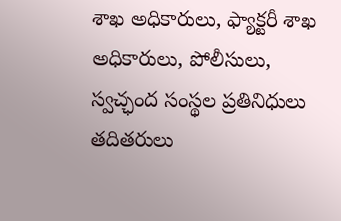శాఖ అధికారులు, ఫ్యాక్టరీ శాఖ అధికారులు, పోలీసులు, స్వచ్ఛంద సంస్థల ప్రతినిధులు తదితరులు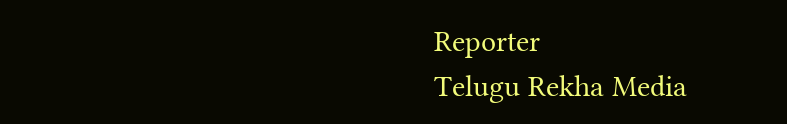Reporter
Telugu Rekha Media